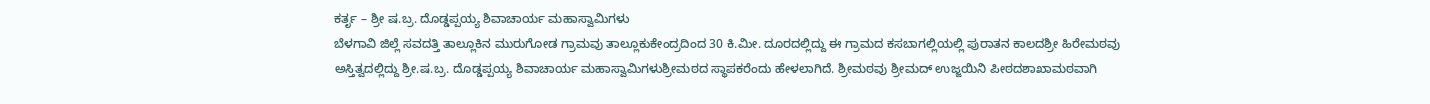ಕರ್ತೃ – ಶ್ರೀ ಷ.ಬ್ರ. ದೊಡ್ಡಪ್ಪಯ್ಯ ಶಿವಾಚಾರ್ಯ ಮಹಾಸ್ವಾಮಿಗಳು
ಬೆಳಗಾವಿ ಜಿಲ್ಲೆ ಸವದತ್ತಿ ತಾಲ್ಲೂಕಿನ ಮುರುಗೋಡ ಗ್ರಾಮವು ತಾಲ್ಲೂಕುಕೇಂದ್ರದಿಂದ 30 ಕಿ.ಮೀ. ದೂರದಲ್ಲಿದ್ದು ಈ ಗ್ರಾಮದ ಕಸಬಾಗಲ್ಲಿಯಲ್ಲಿ ಪುರಾತನ ಕಾಲದಶ್ರೀ ಹಿರೇಮಠವು ಅಸ್ತಿತ್ವದಲ್ಲಿದ್ದು ಶ್ರೀ.ಷ.ಬ್ರ. ದೊಡ್ಡಪ್ಪಯ್ಯ ಶಿವಾಚಾರ್ಯ ಮಹಾಸ್ವಾಮಿಗಳುಶ್ರೀಮಠದ ಸ್ಥಾಪಕರೆಂದು ಹೇಳಲಾಗಿದೆ. ಶ್ರೀಮಠವು ಶ್ರೀಮದ್ ಉಜ್ಜಯಿನಿ ಪೀಠದಶಾಖಾಮಠವಾಗಿ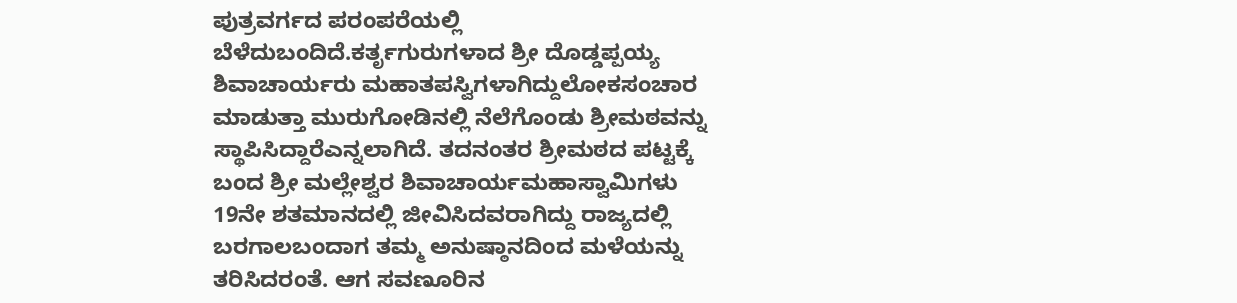ಪುತ್ರವರ್ಗದ ಪರಂಪರೆಯಲ್ಲಿ ಬೆಳೆದುಬಂದಿದೆ.ಕರ್ತೃಗುರುಗಳಾದ ಶ್ರೀ ದೊಡ್ಡಪ್ಪಯ್ಯ ಶಿವಾಚಾರ್ಯರು ಮಹಾತಪಸ್ವಿಗಳಾಗಿದ್ದುಲೋಕಸಂಚಾರ ಮಾಡುತ್ತಾ ಮುರುಗೋಡಿನಲ್ಲಿ ನೆಲೆಗೊಂಡು ಶ್ರೀಮಠವನ್ನು ಸ್ಥಾಪಿಸಿದ್ದಾರೆಎನ್ನಲಾಗಿದೆ. ತದನಂತರ ಶ್ರೀಮಠದ ಪಟ್ಟಕ್ಕೆ ಬಂದ ಶ್ರೀ ಮಲ್ಲೇಶ್ವರ ಶಿವಾಚಾರ್ಯಮಹಾಸ್ವಾಮಿಗಳು 19ನೇ ಶತಮಾನದಲ್ಲಿ ಜೀವಿಸಿದವರಾಗಿದ್ದು ರಾಜ್ಯದಲ್ಲಿ ಬರಗಾಲಬಂದಾಗ ತಮ್ಮ ಅನುಷ್ಠಾನದಿಂದ ಮಳೆಯನ್ನು ತರಿಸಿದರಂತೆ. ಆಗ ಸವಣೂರಿನ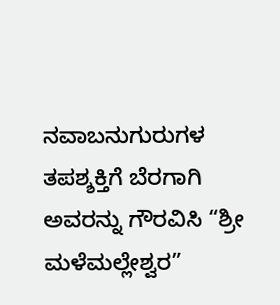ನವಾಬನುಗುರುಗಳ ತಪಶ್ಶಕ್ತಿಗೆ ಬೆರಗಾಗಿ ಅವರನ್ನು ಗೌರವಿಸಿ “ಶ್ರೀ ಮಳೆಮಲ್ಲೇಶ್ವರ”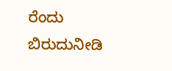ರೆಂದು ಬಿರುದುನೀಡಿ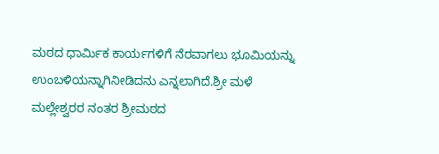ಮಠದ ಧಾರ್ಮಿಕ ಕಾರ್ಯಗಳಿಗೆ ನೆರವಾಗಲು ಭೂಮಿಯನ್ನು ಉಂಬಳಿಯನ್ನಾಗಿನೀಡಿದನು ಎನ್ನಲಾಗಿದೆ.ಶ್ರೀ ಮಳೆ ಮಲ್ಲೇಶ್ವರರ ನಂತರ ಶ್ರೀಮಠದ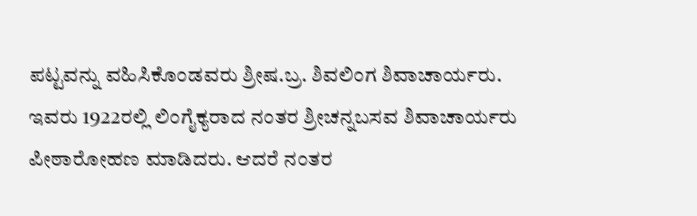ಪಟ್ಟವನ್ನು ವಹಿಸಿಕೊಂಡವರು ಶ್ರೀಷ.ಬ್ರ. ಶಿವಲಿಂಗ ಶಿವಾಚಾರ್ಯರು. ಇವರು 1922ರಲ್ಲಿ ಲಿಂಗೈಕ್ಯರಾದ ನಂತರ ಶ್ರೀಚನ್ನಬಸವ ಶಿವಾಚಾರ್ಯರು ಪೀಠಾರೋಹಣ ಮಾಡಿದರು. ಆದರೆ ನಂತರ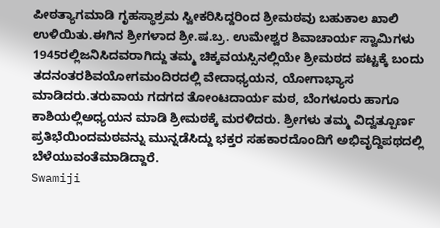ಪೀಠತ್ಯಾಗಮಾಡಿ ಗೃಹಸ್ಥಾಶ್ರಮ ಸ್ವೀಕರಿಸಿದ್ದರಿಂದ ಶ್ರೀಮಠವು ಬಹುಕಾಲ ಖಾಲಿ ಉಳಿಯಿತು.ಈಗಿನ ಶ್ರೀಗಳಾದ ಶ್ರೀ.ಷ.ಬ್ರ. ಉಮೇಶ್ವರ ಶಿವಾಚಾರ್ಯ ಸ್ವಾಮಿಗಳು 1945ರಲ್ಲಿಜನಿಸಿದವರಾಗಿದ್ದು ತಮ್ಮ ಚಿಕ್ಕವಯಸ್ಸಿನಲ್ಲಿಯೇ ಶ್ರೀಮಠದ ಪಟ್ಟಕ್ಕೆ ಬಂದು ತದನಂತರಶಿವಯೋಗಮಂದಿರದಲ್ಲಿ ವೇದಾಧ್ಯಯನ, ಯೋಗಾಭ್ಯಾಸ ಮಾಡಿದರು.ತರುವಾಯ ಗದಗದ ತೋಂಟದಾರ್ಯ ಮಠ, ಬೆಂಗಳೂರು ಹಾಗೂ ಕಾಶಿಯಲ್ಲಿಅಧ್ಯಯನ ಮಾಡಿ ಶ್ರೀಮಠಕ್ಕೆ ಮರಳಿದರು. ಶ್ರೀಗಳು ತಮ್ಮ ವಿದ್ವತ್ಪೂರ್ಣ ಪ್ರತಿಭೆಯಿಂದಮಠವನ್ನು ಮುನ್ನಡೆಸಿದ್ದು ಭಕ್ತರ ಸಹಕಾರದೊಂದಿಗೆ ಅಭಿವೃದ್ದಿಪಥದಲ್ಲಿ ಬೆಳೆಯುವಂತೆಮಾಡಿದ್ದಾರೆ.
Swamiji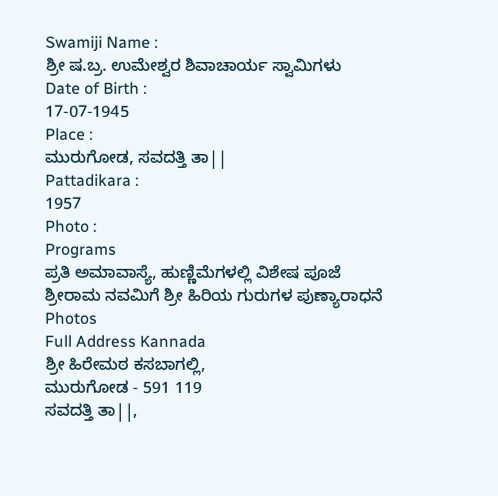Swamiji Name :
ಶ್ರೀ ಷ.ಬ್ರ. ಉಮೇಶ್ವರ ಶಿವಾಚಾರ್ಯ ಸ್ವಾಮಿಗಳು
Date of Birth :
17-07-1945
Place :
ಮುರುಗೋಡ, ಸವದತ್ತಿ ತಾ||
Pattadikara :
1957
Photo :
Programs
ಪ್ರತಿ ಅಮಾವಾಸ್ಯೆ, ಹುಣ್ಣಿಮೆಗಳಲ್ಲಿ ವಿಶೇಷ ಪೂಜೆ
ಶ್ರೀರಾಮ ನವಮಿಗೆ ಶ್ರೀ ಹಿರಿಯ ಗುರುಗಳ ಪುಣ್ಯಾರಾಧನೆ
Photos
Full Address Kannada
ಶ್ರೀ ಹಿರೇಮಠ ಕಸಬಾಗಲ್ಲಿ,
ಮುರುಗೋಡ - 591 119
ಸವದತ್ತಿ ತಾ||,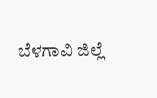ಬೆಳಗಾವಿ ಜಿಲ್ಲೆ